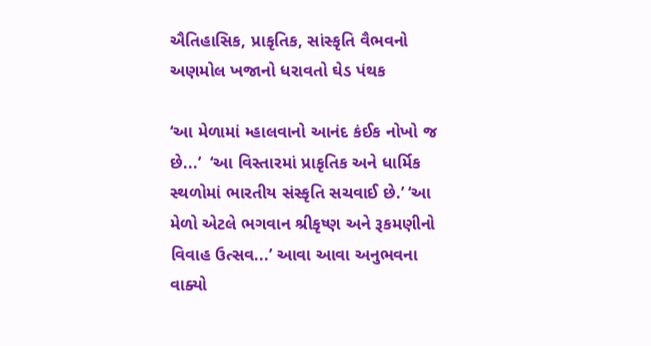ઐતિહાસિક, પ્રાકૃતિક, સાંસ્કૃતિ વૈભવનો અણમોલ ખજાનો ધરાવતો ઘેડ પંથક

‘આ મેળામાં મ્હાલવાનો આનંદ કંઈક નોખો જ છે...’  ‘આ વિસ્તારમાં પ્રાકૃતિક અને ધાર્મિક સ્થળોમાં ભારતીય સંસ્કૃતિ સચવાઈ છે.’ ‘આ મેળો એટલે ભગવાન શ્રીકૃષ્ણ અને રૂકમણીનો વિવાહ ઉત્સવ...’ આવા આવા અનુભવના વાક્યો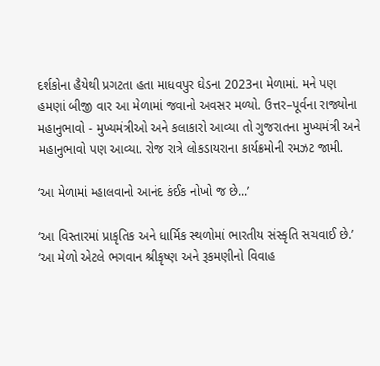દર્શકોના હૈયેથી પ્રગટતા હતા માધવપુર ઘેડના 2023ના મેળામાં. મને પણ હમણાં બીજી વાર આ મેળામાં જવાનો અવસર મળ્યો. ઉત્તર–પૂર્વના રાજ્યોના મહાનુભાવો - મુખ્યમંત્રીઓ અને કલાકારો આવ્યા તો ગુજરાતના મુખ્યમંત્રી અને મહાનુભાવો પણ આવ્યા. રોજ રાત્રે લોકડાયરાના કાર્યક્રમોની રમઝટ જામી.

‘આ મેળામાં મ્હાલવાનો આનંદ કંઈક નોખો જ છે...’

‘આ વિસ્તારમાં પ્રાકૃતિક અને ધાર્મિક સ્થળોમાં ભારતીય સંસ્કૃતિ સચવાઈ છે.’
‘આ મેળો એટલે ભગવાન શ્રીકૃષ્ણ અને રૂકમણીનો વિવાહ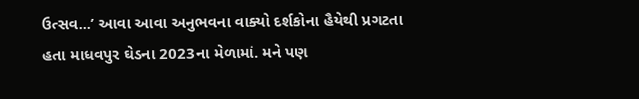ઉત્સવ...’ આવા આવા અનુભવના વાક્યો દર્શકોના હૈયેથી પ્રગટતા હતા માધવપુર ઘેડના 2023ના મેળામાં. મને પણ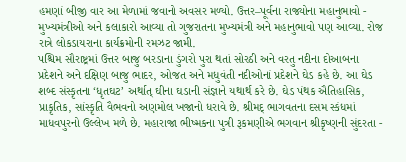હમણાં બીજી વાર આ મેળામાં જવાનો અવસર મળ્યો. ઉત્તર–પૂર્વના રાજ્યોના મહાનુભાવો - મુખ્યમંત્રીઓ અને કલાકારો આવ્યા તો ગુજરાતના મુખ્યમંત્રી અને મહાનુભાવો પણ આવ્યા. રોજ રાત્રે લોકડાયરાના કાર્યક્રમોની રમઝટ જામી.
પશ્ચિમ સૌરાષ્ટ્રમાં ઉત્તર બાજુ બરડાના ડુંગરો પુરા થતાં સોરઠી અને વરતુ નદીના દોઆબના પ્રદેશને અને દક્ષિણ બાજુ ભાદર, ઓજત અને મધુવંતી નદીઓનાં પ્રદેશને ઘેડ કહે છે. આ ઘેડ શબ્દ સંસ્કૃતના ‘ધૃતઘટ’ અર્થાત્ ઘીના ઘડાની સંજ્ઞાને યથાર્થ કરે છે. ઘેડ પંથક ઐતિહાસિક, પ્રાકૃતિક, સાંસ્કૃતિ વૈભવનો અણમોલ ખજાનો ધરાવે છે. શ્રીમદ્ ભાગવતના દસમ સ્કંધમાં માધવપુરનો ઉલ્લેખ મળે છે. મહારાજા ભીષ્મકના પુત્રી રૂકમણીએ ભગવાન શ્રીકૃષ્ણની સુંદરતા -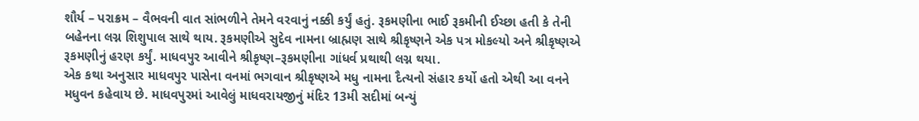શૌર્ય – પરાક્રમ – વૈભવની વાત સાંભળીને તેમને વરવાનું નક્કી કર્યું હતું. રૂકમણીના ભાઈ રૂકમીની ઈચ્છા હતી કે તેની બહેનના લગ્ન શિશુપાલ સાથે થાય. રૂકમણીએ સુદેવ નામના બ્રાહ્મણ સાથે શ્રીકૃષ્ણને એક પત્ર મોકલ્યો અને શ્રીકૃષ્ણએ રૂકમણીનું હરણ કર્યું. માધવપુર આવીને શ્રીકૃષ્ણ–રૂકમણીના ગાંધર્વ પ્રથાથી લગ્ન થયા.
એક કથા અનુસાર માધવપુર પાસેના વનમાં ભગવાન શ્રીકૃષ્ણએ મધુ નામના દૈત્યનો સંહાર કર્યો હતો એથી આ વનને મધુવન કહેવાય છે. માધવપુરમાં આવેલું માધવરાયજીનું મંદિર 13મી સદીમાં બન્યું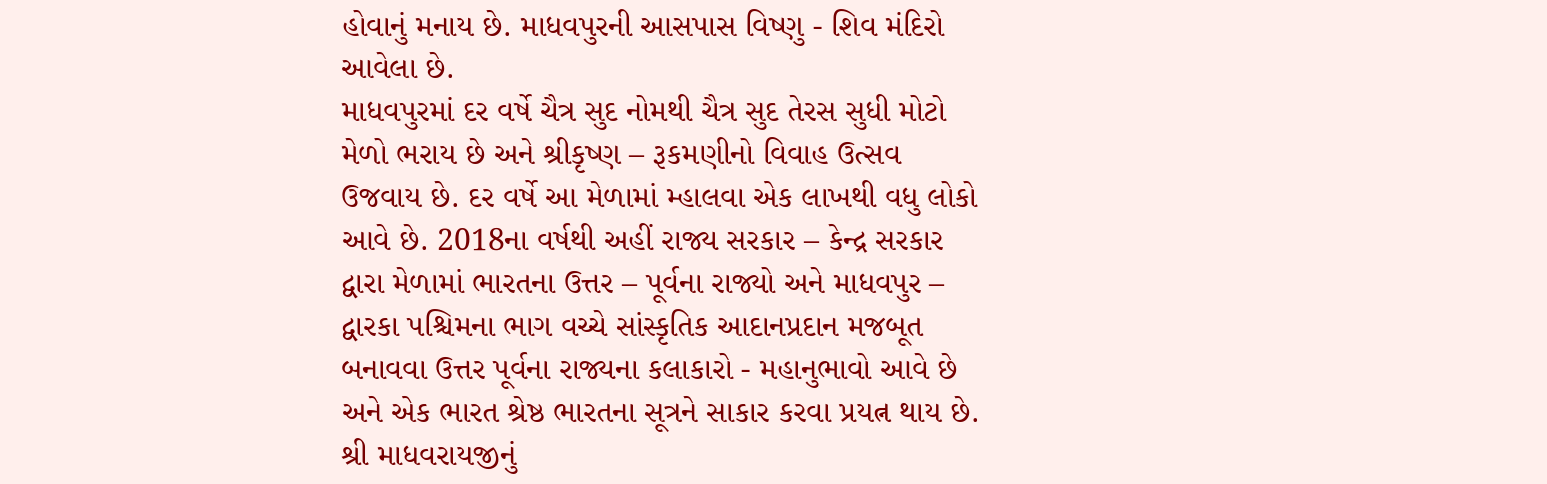હોવાનું મનાય છે. માધવપુરની આસપાસ વિષ્ણુ - શિવ મંદિરો આવેલા છે.
માધવપુરમાં દર વર્ષે ચૈત્ર સુદ નોમથી ચૈત્ર સુદ તેરસ સુધી મોટો મેળો ભરાય છે અને શ્રીકૃષ્ણ – રૂકમણીનો વિવાહ ઉત્સવ ઉજવાય છે. દર વર્ષે આ મેળામાં મ્હાલવા એક લાખથી વધુ લોકો આવે છે. 2018ના વર્ષથી અહીં રાજ્ય સરકાર – કેન્દ્ર સરકાર દ્વારા મેળામાં ભારતના ઉત્તર – પૂર્વના રાજ્યો અને માધવપુર – દ્વારકા પશ્ચિમના ભાગ વચ્ચે સાંસ્કૃતિક આદાનપ્રદાન મજબૂત બનાવવા ઉત્તર પૂર્વના રાજ્યના કલાકારો - મહાનુભાવો આવે છે અને એક ભારત શ્રેષ્ઠ ભારતના સૂત્રને સાકાર કરવા પ્રયત્ન થાય છે. શ્રી માધવરાયજીનું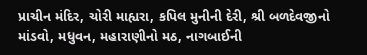પ્રાચીન મંદિર, ચોરી માહ્યરા, કપિલ મુનીની દેરી, શ્રી બળદેવજીનો માંડવો, મધુવન, મહારાણીનો મઠ, નાગબાઈની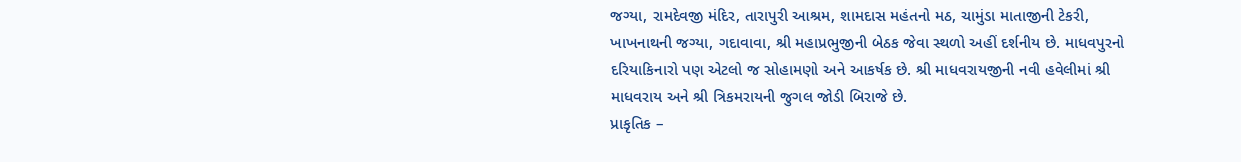જગ્યા, રામદેવજી મંદિર, તારાપુરી આશ્રમ, શામદાસ મહંતનો મઠ, ચામુંડા માતાજીની ટેકરી, ખાખનાથની જગ્યા, ગદાવાવા, શ્રી મહાપ્રભુજીની બેઠક જેવા સ્થળો અહીં દર્શનીય છે. માધવપુરનો દરિયાકિનારો પણ એટલો જ સોહામણો અને આકર્ષક છે. શ્રી માધવરાયજીની નવી હવેલીમાં શ્રી માધવરાય અને શ્રી ત્રિકમરાયની જુગલ જોડી બિરાજે છે.
પ્રાકૃતિક –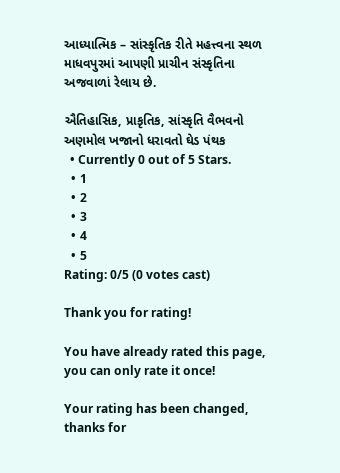આધ્યાત્મિક – સાંસ્કૃતિક રીતે મહત્ત્વના સ્થળ માધવપુરમાં આપણી પ્રાચીન સંસ્કૃતિના અજવાળાં રેલાય છે.

ઐતિહાસિક, પ્રાકૃતિક, સાંસ્કૃતિ વૈભવનો અણમોલ ખજાનો ધરાવતો ઘેડ પંથક
  • Currently 0 out of 5 Stars.
  • 1
  • 2
  • 3
  • 4
  • 5
Rating: 0/5 (0 votes cast)

Thank you for rating!

You have already rated this page, you can only rate it once!

Your rating has been changed, thanks for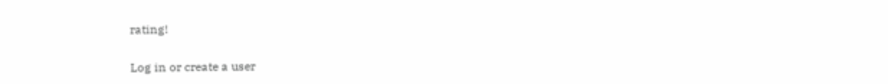rating!

Log in or create a user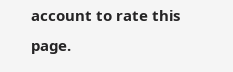account to rate this page.